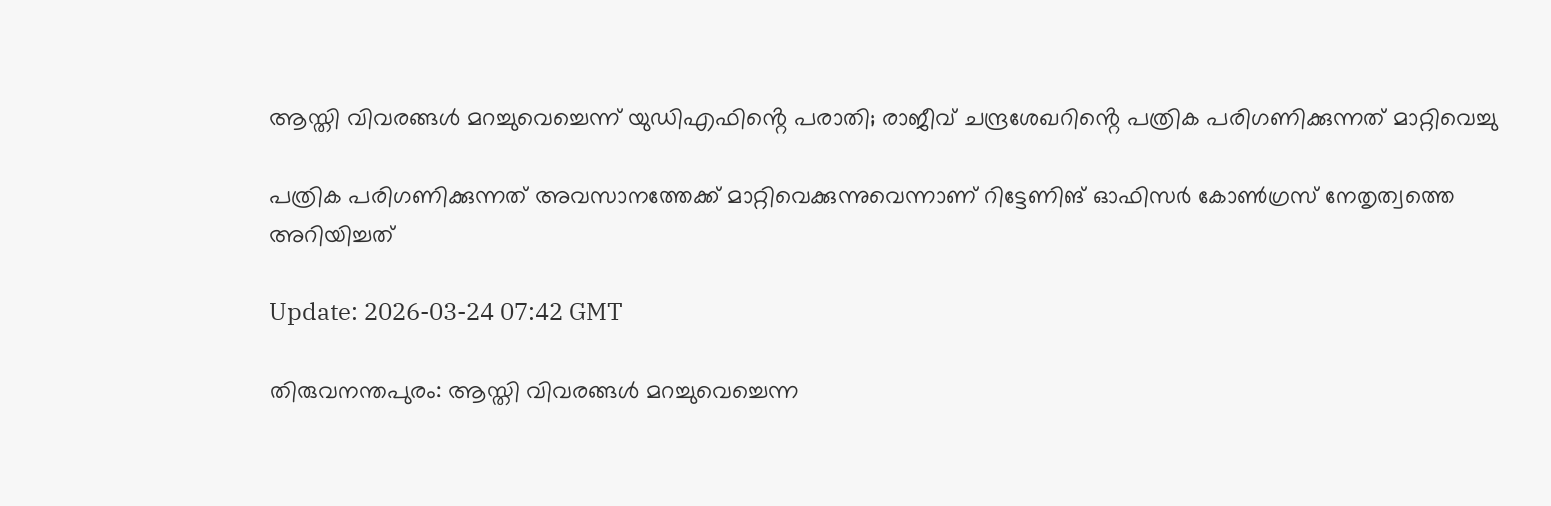ആസ്തി വിവരങ്ങള്‍ മറച്ചുവെച്ചെന്ന് യുഡിഎഫിൻ്റെ പരാതി; രാജീവ് ചന്ദ്രശേഖറിൻ്റെ പത്രിക പരിഗണിക്കുന്നത് മാറ്റിവെച്ചു

പത്രിക പരിഗണിക്കുന്നത് അവസാനത്തേക്ക് മാറ്റിവെക്കുന്നുവെന്നാണ് റിട്ടേണിങ് ഓഫിസര്‍ കോണ്‍ഗ്രസ് നേതൃത്വത്തെ അറിയിച്ചത്

Update: 2026-03-24 07:42 GMT

തിരുവനന്തപുരം: ആസ്തി വിവരങ്ങള്‍ മറച്ചുവെച്ചെന്ന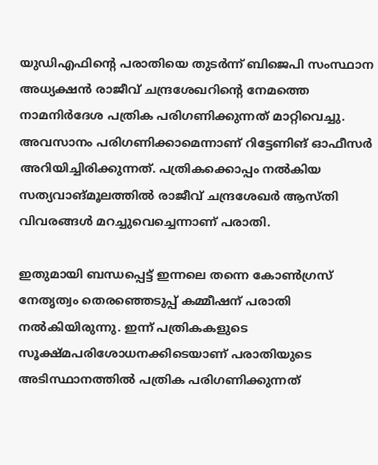യുഡിഎഫിന്റെ പരാതിയെ തുടര്‍ന്ന് ബിജെപി സംസ്ഥാന അധ്യക്ഷന്‍ രാജീവ് ചന്ദ്രശേഖറിന്റെ നേമത്തെ നാമനിര്‍ദേശ പത്രിക പരിഗണിക്കുന്നത് മാറ്റിവെച്ചു. അവസാനം പരിഗണിക്കാമെന്നാണ് റിട്ടേണിങ് ഓഫീസര്‍ അറിയിച്ചിരിക്കുന്നത്. പത്രികക്കൊപ്പം നല്‍കിയ സത്യവാങ്മൂലത്തില്‍ രാജീവ് ചന്ദ്രശേഖര്‍ ആസ്തി വിവരങ്ങള്‍ മറച്ചുവെച്ചെന്നാണ് പരാതി.

ഇതുമായി ബന്ധപ്പെട്ട് ഇന്നലെ തന്നെ കോണ്‍ഗ്രസ് നേതൃത്വം തെരഞ്ഞെടുപ്പ് കമ്മീഷന് പരാതി നല്‍കിയിരുന്നു. ഇന്ന് പത്രികകളുടെ സൂക്ഷ്മപരിശോധനക്കിടെയാണ് പരാതിയുടെ അടിസ്ഥാനത്തില്‍ പത്രിക പരിഗണിക്കുന്നത്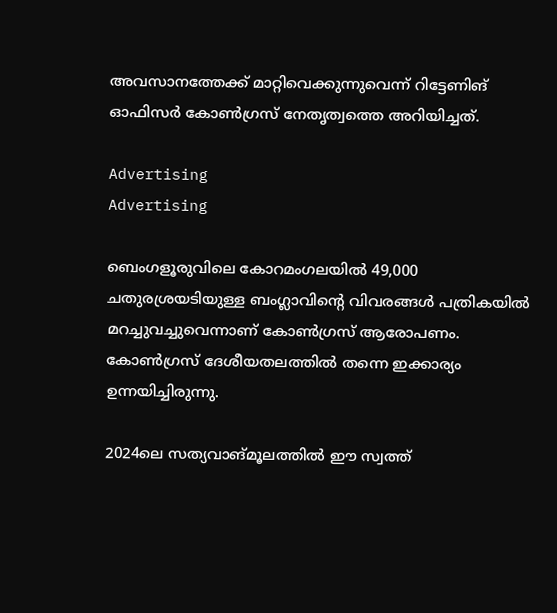അവസാനത്തേക്ക് മാറ്റിവെക്കുന്നുവെന്ന് റിട്ടേണിങ് ഓഫിസര്‍ കോണ്‍ഗ്രസ് നേതൃത്വത്തെ അറിയിച്ചത്.

Advertising
Advertising

ബെംഗളൂരുവിലെ കോറമംഗലയില്‍ 49,000 ചതുരശ്രയടിയുള്ള ബംഗ്ലാവിന്റെ വിവരങ്ങള്‍ പത്രികയില്‍ മറച്ചുവച്ചുവെന്നാണ് കോണ്‍ഗ്രസ് ആരോപണം. കോണ്‍ഗ്രസ് ദേശീയതലത്തില്‍ തന്നെ ഇക്കാര്യം ഉന്നയിച്ചിരുന്നു.

2024ലെ സത്യവാങ്മൂലത്തില്‍ ഈ സ്വത്ത്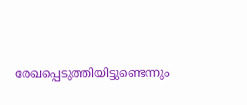രേഖപ്പെടുത്തിയിട്ടുണ്ടെന്നും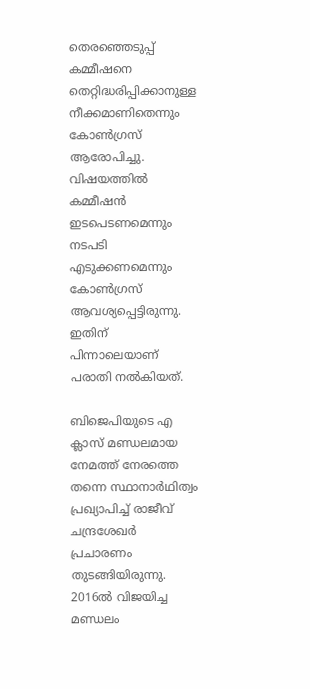തെരഞ്ഞെടുപ്പ് കമ്മീഷനെ തെറ്റിദ്ധരിപ്പിക്കാനുള്ള നീക്കമാണിതെന്നും കോണ്‍ഗ്രസ് ആരോപിച്ചു. വിഷയത്തില്‍ കമ്മീഷന്‍ ഇടപെടണമെന്നും നടപടി എടുക്കണമെന്നും കോണ്‍ഗ്രസ് ആവശ്യപ്പെട്ടിരുന്നു. ഇതിന് പിന്നാലെയാണ് പരാതി നല്‍കിയത്.

ബിജെപിയുടെ എ ക്ലാസ് മണ്ഡലമായ നേമത്ത് നേരത്തെ തന്നെ സ്ഥാനാര്‍ഥിത്വം പ്രഖ്യാപിച്ച് രാജീവ് ചന്ദ്രശേഖര്‍ പ്രചാരണം തുടങ്ങിയിരുന്നു. 2016ല്‍ വിജയിച്ച മണ്ഡലം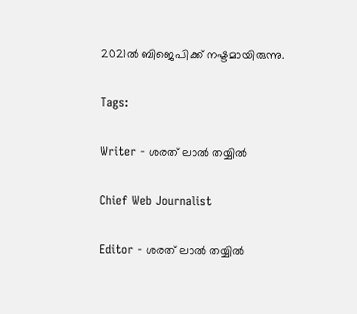2021ല്‍ ബിജെപിക്ക് നഷ്ടമായിരുന്നു.

Tags:

Writer - ശരത് ലാൽ തയ്യിൽ

Chief Web Journalist

Editor - ശരത് ലാൽ തയ്യിൽ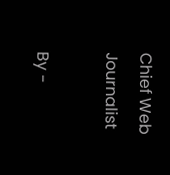Chief Web Journalist

By -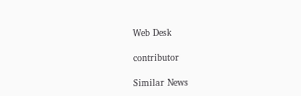Web Desk

contributor

Similar News